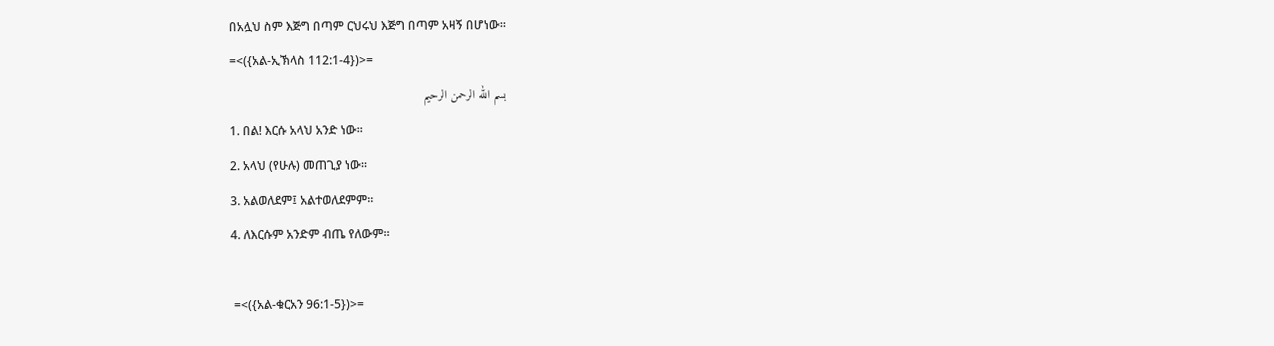በአሏህ ስም እጅግ በጣም ርህሩህ እጅግ በጣም አዛኝ በሆነው።
=<({አል-ኢኽላስ 112:1-4})>=
بسم الله الرحمن الرحيم
1. በል! እርሱ አላህ አንድ ነው።
2. አላህ (የሁሉ) መጠጊያ ነው።
3. አልወለደም፤ አልተወለደምም።
4. ለእርሱም አንድም ብጤ የለውም።

 =<({አል-ቁርአን 96:1-5})>=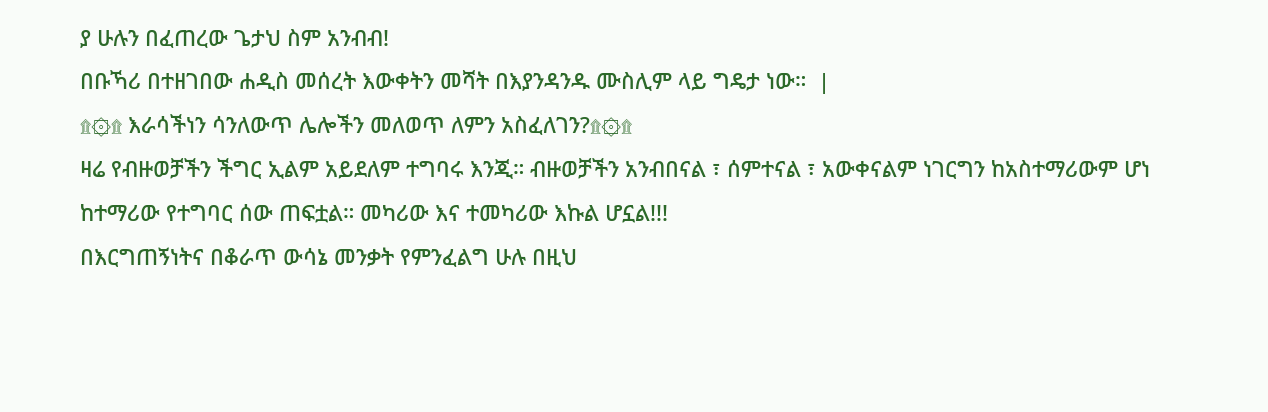ያ ሁሉን በፈጠረው ጌታህ ስም አንብብ!
በቡኻሪ በተዘገበው ሐዲስ መሰረት እውቀትን መሻት በእያንዳንዱ ሙስሊም ላይ ግዴታ ነው።  |
۩۞۩ እራሳችነን ሳንለውጥ ሌሎችን መለወጥ ለምን አስፈለገን?۩۞۩
ዛሬ የብዙወቻችን ችግር ኢልም አይደለም ተግባሩ እንጂ። ብዙወቻችን አንብበናል ፣ ሰምተናል ፣ አውቀናልም ነገርግን ከአስተማሪውም ሆነ ከተማሪው የተግባር ሰው ጠፍቷል። መካሪው እና ተመካሪው እኩል ሆኗል!!!
በእርግጠኝነትና በቆራጥ ውሳኔ መንቃት የምንፈልግ ሁሉ በዚህ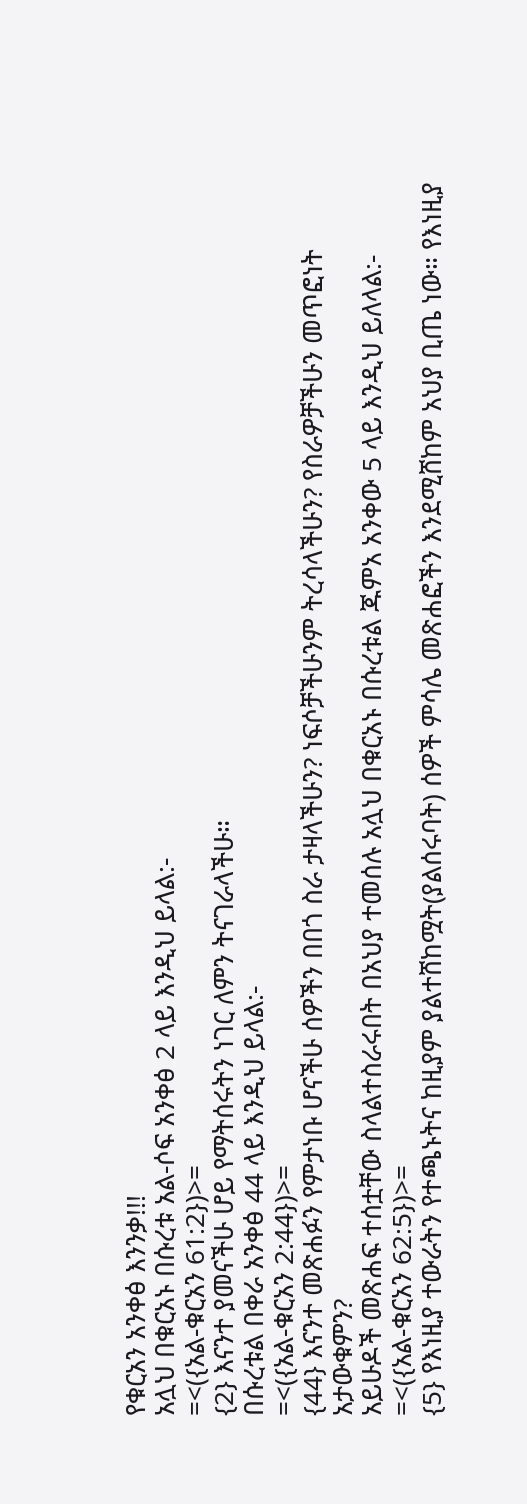የቁርአን አንቀፅ እንንቃ!!!
አሏህ በቁርአኑ በሱረቱ አል-ሶፍ አንቀፅ 2 ላይ እንዲህ ይላል:-
=<({አል-ቁርአን 61:2})>=
{2} እናንተ ያመናችሁ ሆይ የማትሰሩትን ነገር ለምን ትናገራላችሁ።
በሱረቱል በቀራ አንቀፅ 44 ላይ እንዲህ ይላል:-
=<({አል-ቁርአን 2:44})>=
{44} እናንተ መጽሐፉን የምታነቡ ሆናችሁ ሰዎችን በበጎ ስራ ታዛላችሁን? ነፍሶቻችሁንም ትረሳላችሁን? የስራዎቻችሁን መጥፎነት አታውቁምን?
አይሁዶች መጽሐፍ ተሰቷቸው ስላልተስራሩበት በአህያ ተመሰሉ አሏህ በቁርአኑ በሱረቱል ጁምአ አንቀው 5 ላይ እንዲህ ይለላል:-
=<({አል-ቁርአን 62:5})>=
{5} የእነዚያ ተውራትን የተጫኑትና ከዚያም ያልተሸከሟት(ያልሰሩባት) ሰዎች ምሳሌ መጽሐፎችን እንደሚሸከም አህያ ቢጤ ነው። የእነዚያ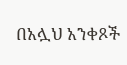በአሏህ አንቀጾች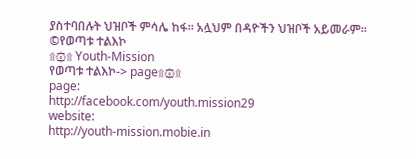ያስተባበሉት ህዝቦች ምሳሌ ከፋ። አሏህም በዳዮችን ህዝቦች አይመራም።
©የወጣቱ ተልእኮ
۩۞۩ Youth-Mission
የወጣቱ ተልእኮ-> page۩۞۩
page:
http://facebook.com/youth.mission29
website:
http://youth-mission.mobie.in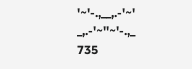'~'-.,__,.-'~'
_,.-'~''~'-.,_
735